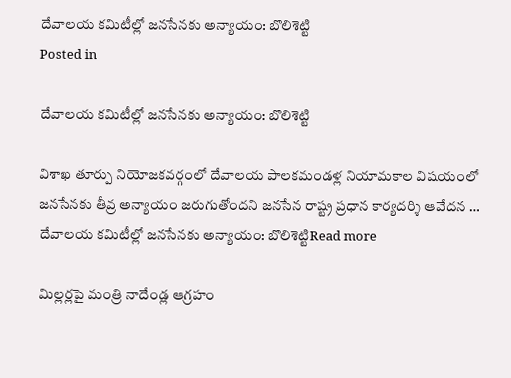దేవాలయ కమిటీల్లో జనసేనకు అన్యాయం: బొలిశెట్టి
Posted in

దేవాలయ కమిటీల్లో జనసేనకు అన్యాయం: బొలిశెట్టి

విశాఖ తూర్పు నియోజకవర్గంలో దేవాలయ పాలకమండళ్ల నియామకాల విషయంలో జనసేనకు తీవ్ర అన్యాయం జరుగుతోందని జనసేన రాష్ట్ర ప్రధాన కార్యదర్శి ఆవేదన … దేవాలయ కమిటీల్లో జనసేనకు అన్యాయం: బొలిశెట్టిRead more

మిల్లర్లపై మంత్రి నాదేండ్ల ఆగ్రహం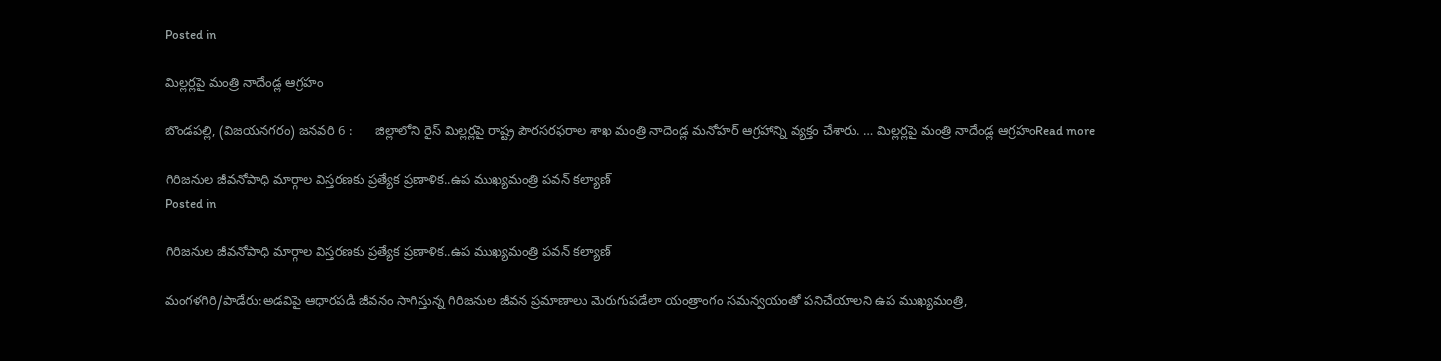Posted in

మిల్లర్లపై మంత్రి నాదేండ్ల ఆగ్రహం

బొండపల్లి, (విజయనగరం) జనవరి 6 :      జిల్లాలోని రైస్ మిల్లర్లపై రాష్ట్ర పౌరసరఫరాల శాఖ మంత్రి నాదెండ్ల మనోహర్ ఆగ్రహాన్ని వ్యక్తం చేశారు. … మిల్లర్లపై మంత్రి నాదేండ్ల ఆగ్రహంRead more

గిరిజనుల జీవనోపాధి మార్గాల విస్తరణకు ప్రత్యేక ప్రణాళిక..ఉప ముఖ్యమంత్రి పవన్ కల్యాణ్
Posted in

గిరిజనుల జీవనోపాధి మార్గాల విస్తరణకు ప్రత్యేక ప్రణాళిక..ఉప ముఖ్యమంత్రి పవన్ కల్యాణ్

మంగళగిరి/పాడేరు:అడవిపై ఆధారపడి జీవనం సాగిస్తున్న గిరిజనుల జీవన ప్రమాణాలు మెరుగుపడేలా యంత్రాంగం సమన్వయంతో పనిచేయాలని ఉప ముఖ్యమంత్రి,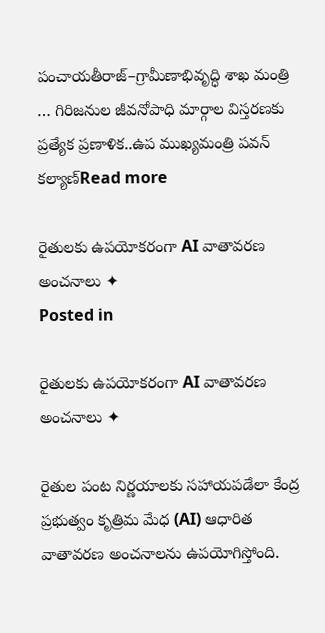పంచాయతీరాజ్‌–గ్రామీణాభివృద్ధి శాఖ మంత్రి … గిరిజనుల జీవనోపాధి మార్గాల విస్తరణకు ప్రత్యేక ప్రణాళిక..ఉప ముఖ్యమంత్రి పవన్ కల్యాణ్Read more

రైతులకు ఉపయోకరంగా AI వాతావరణ అంచనాలు ✦
Posted in

రైతులకు ఉపయోకరంగా AI వాతావరణ అంచనాలు ✦

రైతుల పంట నిర్ణయాలకు సహాయపడేలా కేంద్ర ప్రభుత్వం కృత్రిమ మేధ (AI) ఆధారిత వాతావరణ అంచనాలను ఉపయోగిస్తోంది.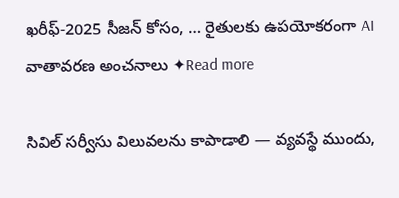ఖరీఫ్-2025 సీజన్ కోసం, … రైతులకు ఉపయోకరంగా AI వాతావరణ అంచనాలు ✦Read more

సివిల్ సర్వీసు విలువలను కాపాడాలి — వ్యవస్థే ముందు,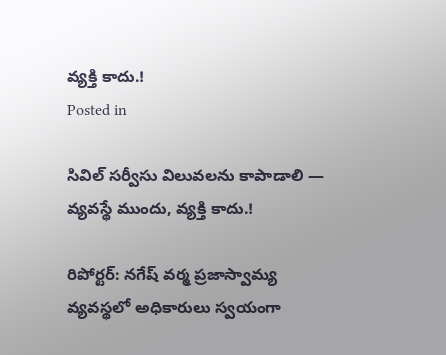వ్యక్తి కాదు.!
Posted in

సివిల్ సర్వీసు విలువలను కాపాడాలి — వ్యవస్థే ముందు, వ్యక్తి కాదు.!

రిపోర్టర్: నగేష్ వర్మ ప్రజాస్వామ్య వ్యవస్థలో అధికారులు స్వయంగా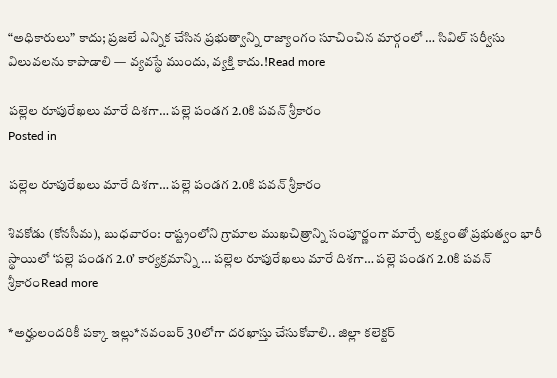“అధికారులు” కాదు; ప్రజలే ఎన్నిక చేసిన ప్రభుత్వాన్ని రాజ్యాంగం సూచించిన మార్గంలో … సివిల్ సర్వీసు విలువలను కాపాడాలి — వ్యవస్థే ముందు, వ్యక్తి కాదు.!Read more

పల్లెల రూపురేఖలు మారే దిశగా… పల్లె పండగ 2.0కి పవన్ శ్రీకారం
Posted in

పల్లెల రూపురేఖలు మారే దిశగా… పల్లె పండగ 2.0కి పవన్ శ్రీకారం

శివకోడు (కోనసీమ), బుధవారం: రాష్ట్రంలోని గ్రామాల ముఖచిత్రాన్ని సంపూర్ణంగా మార్చే లక్ష్యంతో ప్రభుత్వం భారీ స్థాయిలో ‘పల్లె పండగ 2.0’ కార్యక్రమాన్ని … పల్లెల రూపురేఖలు మారే దిశగా… పల్లె పండగ 2.0కి పవన్ శ్రీకారంRead more

*అర్హులందరికీ పక్కా ఇల్లు*నవంబర్ 30లోగా దరఖాస్తు చేసుకోవాలి.. జిల్లా కలెక్టర్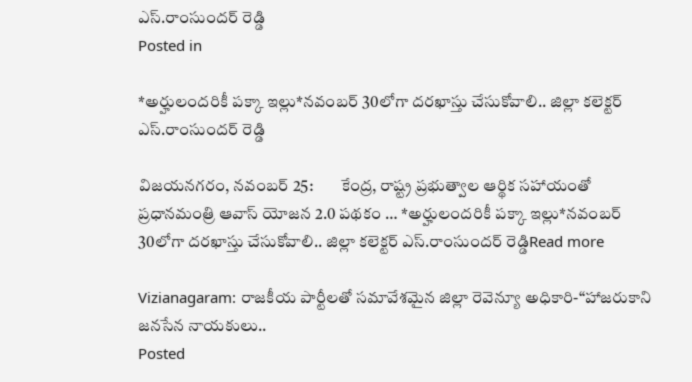ఎస్.రాంసుందర్ రెడ్డి
Posted in

*అర్హులందరికీ పక్కా ఇల్లు*నవంబర్ 30లోగా దరఖాస్తు చేసుకోవాలి.. జిల్లా కలెక్టర్ ఎస్.రాంసుందర్ రెడ్డి

విజయనగరం, నవంబర్ 25:        కేంద్ర, రాష్ట్ర ప్రభుత్వాల ఆర్థిక సహాయంతో ప్రధానమంత్రి ఆవాస్ యోజన 2.0 పథకం … *అర్హులందరికీ పక్కా ఇల్లు*నవంబర్ 30లోగా దరఖాస్తు చేసుకోవాలి.. జిల్లా కలెక్టర్ ఎస్.రాంసుందర్ రెడ్డిRead more

Vizianagaram: రాజకీయ పార్టీలతో సమావేశమైన జిల్లా రెవెన్యూ అధికారి-“హాజరుకాని జనసేన నాయకులు..
Posted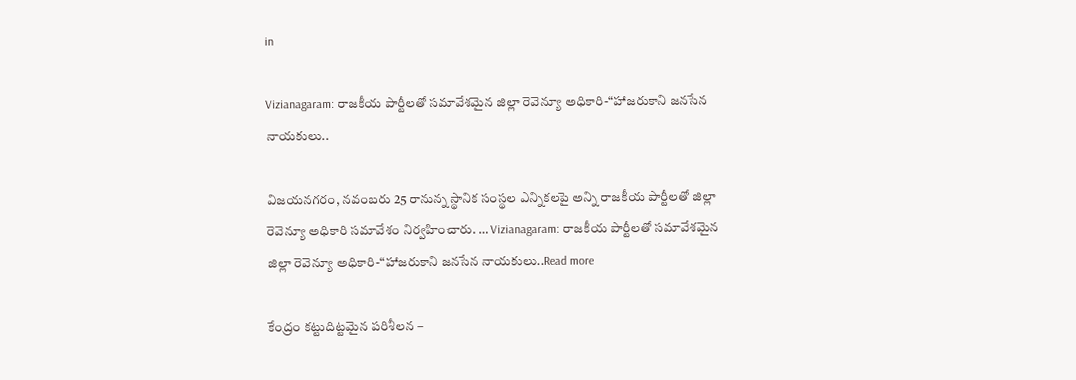in

Vizianagaram: రాజకీయ పార్టీలతో సమావేశమైన జిల్లా రెవెన్యూ అధికారి-“హాజరుకాని జనసేన నాయకులు..

విజ‌య‌న‌గ‌రం, న‌వంబ‌రు 25 రానున్న స్థానిక సంస్థల ఎన్నికలపై అన్ని రాజకీయ పార్టీలతో జిల్లా రెవెన్యూ అధికారి సమావేశం నిర్వహించారు. … Vizianagaram: రాజకీయ పార్టీలతో సమావేశమైన జిల్లా రెవెన్యూ అధికారి-“హాజరుకాని జనసేన నాయకులు..Read more

కేంద్రం కట్టుదిట్టమైన పరిశీలన –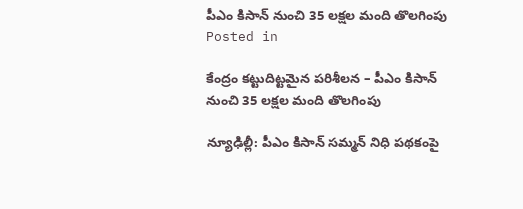పీఎం కిసాన్ నుంచి 35 లక్షల మంది తొలగింపు
Posted in

కేంద్రం కట్టుదిట్టమైన పరిశీలన – పీఎం కిసాన్ నుంచి 35 లక్షల మంది తొలగింపు

న్యూఢిల్లీ: పీఎం కిసాన్ సమ్మన్ నిధి పథకంపై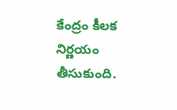కేంద్రం కీలక నిర్ణయం తీసుకుంది.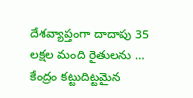దేశవ్యాప్తంగా దాదాపు 35 లక్షల మంది రైతులను … కేంద్రం కట్టుదిట్టమైన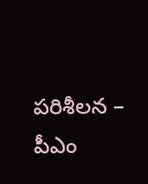పరిశీలన – పీఎం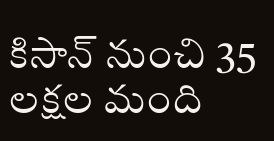కిసాన్ నుంచి 35 లక్షల మంది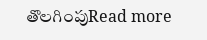తొలగింపుRead more